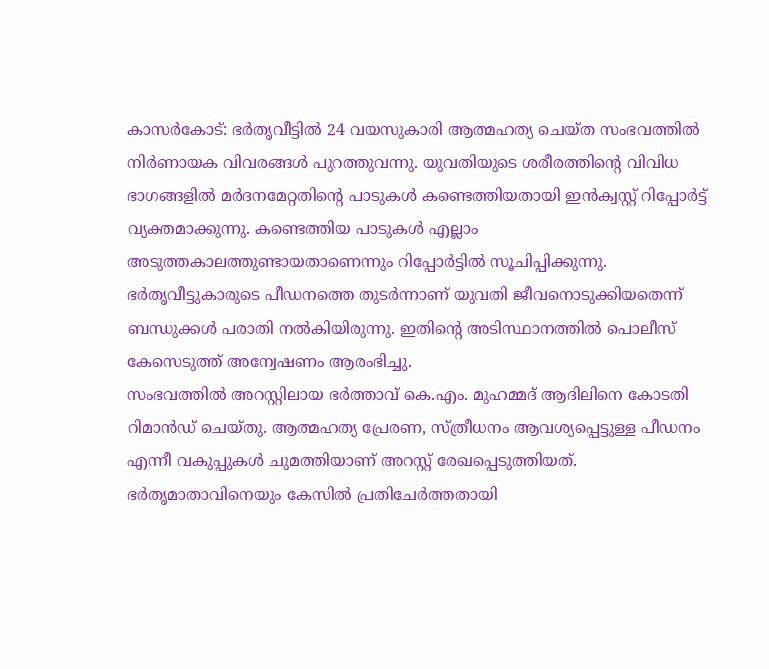കാസർകോട്: ഭർതൃവീട്ടിൽ 24 വയസുകാരി ആത്മഹത്യ ചെയ്ത സംഭവത്തിൽ നിർണായക വിവരങ്ങൾ പുറത്തുവന്നു. യുവതിയുടെ ശരീരത്തിന്റെ വിവിധ ഭാഗങ്ങളിൽ മർദനമേറ്റതിന്റെ പാടുകൾ കണ്ടെത്തിയതായി ഇൻക്വസ്റ്റ് റിപ്പോർട്ട് വ്യക്തമാക്കുന്നു. കണ്ടെത്തിയ പാടുകൾ എല്ലാം അടുത്തകാലത്തുണ്ടായതാണെന്നും റിപ്പോർട്ടിൽ സൂചിപ്പിക്കുന്നു.
ഭർതൃവീട്ടുകാരുടെ പീഡനത്തെ തുടർന്നാണ് യുവതി ജീവനൊടുക്കിയതെന്ന് ബന്ധുക്കൾ പരാതി നൽകിയിരുന്നു. ഇതിന്റെ അടിസ്ഥാനത്തിൽ പൊലീസ് കേസെടുത്ത് അന്വേഷണം ആരംഭിച്ചു.
സംഭവത്തിൽ അറസ്റ്റിലായ ഭർത്താവ് കെ.എം. മുഹമ്മദ് ആദിലിനെ കോടതി റിമാൻഡ് ചെയ്തു. ആത്മഹത്യ പ്രേരണ, സ്ത്രീധനം ആവശ്യപ്പെട്ടുള്ള പീഡനം എന്നീ വകുപ്പുകൾ ചുമത്തിയാണ് അറസ്റ്റ് രേഖപ്പെടുത്തിയത്. ഭർതൃമാതാവിനെയും കേസിൽ പ്രതിചേർത്തതായി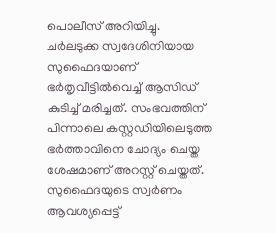പൊലീസ് അറിയിച്ചു.
ചർലടുക്ക സ്വദേശിനിയായ സുഫൈദയാണ് ഭർതൃവീട്ടിൽവെച്ച് ആസിഡ് കുടിച്ച് മരിച്ചത്. സംഭവത്തിന് പിന്നാലെ കസ്റ്റഡിയിലെടുത്ത ഭർത്താവിനെ ചോദ്യം ചെയ്ത ശേഷമാണ് അറസ്റ്റ് ചെയ്തത്.
സുഫൈദയുടെ സ്വർണം ആവശ്യപ്പെട്ട്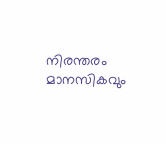നിരന്തരം മാനസികവും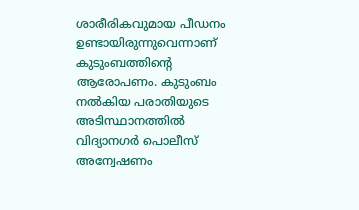ശാരീരികവുമായ പീഡനം ഉണ്ടായിരുന്നുവെന്നാണ് കുടുംബത്തിന്റെ ആരോപണം. കുടുംബം നൽകിയ പരാതിയുടെ അടിസ്ഥാനത്തിൽ വിദ്യാനഗർ പൊലീസ് അന്വേഷണം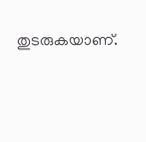തുടരുകയാണ്.